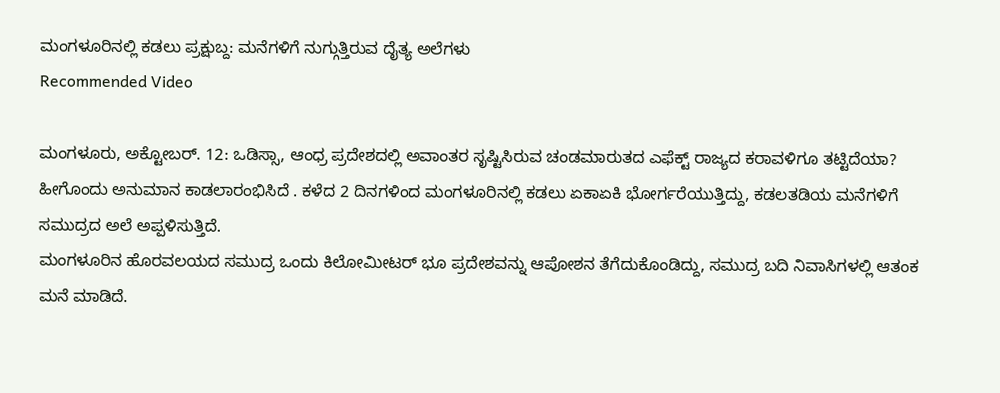ಮಂಗಳೂರಿನಲ್ಲಿ ಕಡಲು ಪ್ರಕ್ಷುಬ್ದ: ಮನೆಗಳಿಗೆ ನುಗ್ಗುತ್ತಿರುವ ದೈತ್ಯ ಅಲೆಗಳು
Recommended Video

ಮಂಗಳೂರು, ಅಕ್ಟೋಬರ್. 12: ಒಡಿಸ್ಸಾ, ಆಂಧ್ರ ಪ್ರದೇಶದಲ್ಲಿ ಅವಾಂತರ ಸೃಷ್ಟಿಸಿರುವ ಚಂಡಮಾರುತದ ಎಫೆಕ್ಟ್ ರಾಜ್ಯದ ಕರಾವಳಿಗೂ ತಟ್ಟಿದೆಯಾ? ಹೀಗೊಂದು ಅನುಮಾನ ಕಾಡಲಾರಂಭಿಸಿದೆ . ಕಳೆದ 2 ದಿನಗಳಿಂದ ಮಂಗಳೂರಿನಲ್ಲಿ ಕಡಲು ಏಕಾಏಕಿ ಭೋರ್ಗರೆಯುತ್ತಿದ್ದು, ಕಡಲತಡಿಯ ಮನೆಗಳಿಗೆ ಸಮುದ್ರದ ಅಲೆ ಅಪ್ಪಳಿಸುತ್ತಿದೆ.
ಮಂಗಳೂರಿನ ಹೊರವಲಯದ ಸಮುದ್ರ ಒಂದು ಕಿಲೋಮೀಟರ್ ಭೂ ಪ್ರದೇಶವನ್ನು ಆಪೋಶನ ತೆಗೆದುಕೊಂಡಿದ್ದು, ಸಮುದ್ರ ಬದಿ ನಿವಾಸಿಗಳಲ್ಲಿ ಆತಂಕ ಮನೆ ಮಾಡಿದೆ.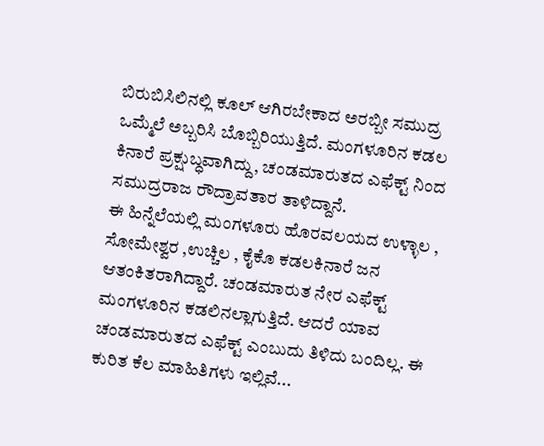ಬಿರುಬಿಸಿಲಿನಲ್ಲಿ ಕೂಲ್ ಆಗಿರಬೇಕಾದ ಅರಬ್ಬೀ ಸಮುದ್ರ ಒಮ್ಮೆಲೆ ಅಬ್ಬರಿಸಿ ಬೊಬ್ಬಿರಿಯುತ್ತಿದೆ. ಮಂಗಳೂರಿನ ಕಡಲ ಕಿನಾರೆ ಪ್ರಕ್ಷುಬ್ಧವಾಗಿದ್ದು, ಚಂಡಮಾರುತದ ಎಫೆಕ್ಟ್ ನಿಂದ ಸಮುದ್ರರಾಜ ರೌದ್ರಾವತಾರ ತಾಳಿದ್ದಾನೆ.
ಈ ಹಿನ್ನೆಲೆಯಲ್ಲಿ ಮಂಗಳೂರು ಹೊರವಲಯದ ಉಳ್ಳಾಲ , ಸೋಮೇಶ್ವರ ,ಉಚ್ಚಿಲ , ಕೈಕೊ ಕಡಲಕಿನಾರೆ ಜನ ಆತಂಕಿತರಾಗಿದ್ದಾರೆ. ಚಂಡಮಾರುತ ನೇರ ಎಫೆಕ್ಟ್ ಮಂಗಳೂರಿನ ಕಡಲಿನಲ್ಲಾಗುತ್ತಿದೆ. ಆದರೆ ಯಾವ ಚಂಡಮಾರುತದ ಎಫೆಕ್ಟ್ ಎಂಬುದು ತಿಳಿದು ಬಂದಿಲ್ಲ. ಈ ಕುರಿತ ಕೆಲ ಮಾಹಿತಿಗಳು ಇಲ್ಲಿವೆ...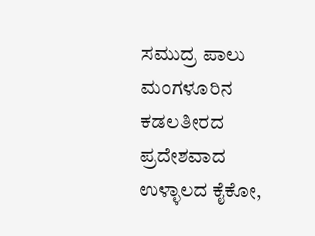ಸಮುದ್ರ ಪಾಲು
ಮಂಗಳೂರಿನ ಕಡಲತೀರದ ಪ್ರದೇಶವಾದ ಉಳ್ಳಾಲದ ಕೈಕೋ,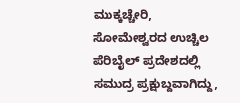ಮುಕ್ಕಚ್ಚೇರಿ, ಸೋಮೇಶ್ವರದ ಉಚ್ಚಿಲ ಪೆರಿಬೈಲ್ ಪ್ರದೇಶದಲ್ಲಿ ಸಮುದ್ರ ಪ್ರಕ್ಷುಬ್ದವಾಗಿದ್ದು,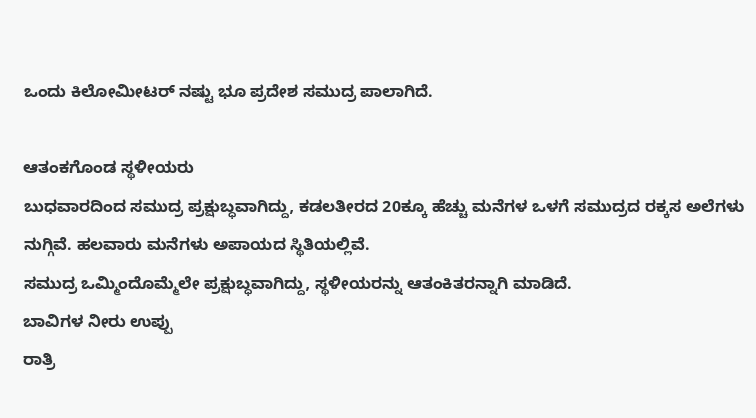ಒಂದು ಕಿಲೋಮೀಟರ್ ನಷ್ಟು ಭೂ ಪ್ರದೇಶ ಸಮುದ್ರ ಪಾಲಾಗಿದೆ.

ಆತಂಕಗೊಂಡ ಸ್ಥಳೀಯರು
ಬುಧವಾರದಿಂದ ಸಮುದ್ರ ಪ್ರಕ್ಷುಬ್ಧವಾಗಿದ್ದು, ಕಡಲತೀರದ 20ಕ್ಕೂ ಹೆಚ್ಚು ಮನೆಗಳ ಒಳಗೆ ಸಮುದ್ರದ ರಕ್ಕಸ ಅಲೆಗಳು ನುಗ್ಗಿವೆ. ಹಲವಾರು ಮನೆಗಳು ಅಪಾಯದ ಸ್ಥಿತಿಯಲ್ಲಿವೆ.
ಸಮುದ್ರ ಒಮ್ಮಿಂದೊಮ್ಮೆಲೇ ಪ್ರಕ್ಷುಬ್ಧವಾಗಿದ್ದು, ಸ್ಥಳೀಯರನ್ನು ಆತಂಕಿತರನ್ನಾಗಿ ಮಾಡಿದೆ.
ಬಾವಿಗಳ ನೀರು ಉಪ್ಪು
ರಾತ್ರಿ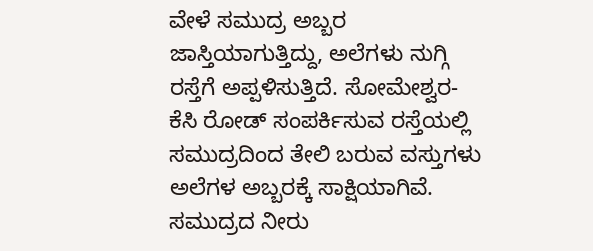ವೇಳೆ ಸಮುದ್ರ ಅಬ್ಬರ ಜಾಸ್ತಿಯಾಗುತ್ತಿದ್ದು, ಅಲೆಗಳು ನುಗ್ಗಿ ರಸ್ತೆಗೆ ಅಪ್ಪಳಿಸುತ್ತಿದೆ. ಸೋಮೇಶ್ವರ- ಕೆಸಿ ರೋಡ್ ಸಂಪರ್ಕಿಸುವ ರಸ್ತೆಯಲ್ಲಿ ಸಮುದ್ರದಿಂದ ತೇಲಿ ಬರುವ ವಸ್ತುಗಳು ಅಲೆಗಳ ಅಬ್ಬರಕ್ಕೆ ಸಾಕ್ಷಿಯಾಗಿವೆ. ಸಮುದ್ರದ ನೀರು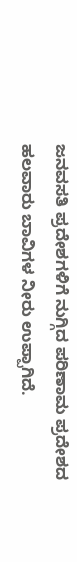ಜನವಸತಿ ಪ್ರದೇಶಗಳಿಗೆ ನುಗ್ಗಿದ ಪರಿಣಾಮ ಪ್ರದೇಶದ ಹಲವಾರು ಬಾವಿಗಳ ನೀರು ಉಪ್ಪಾಗಿದೆ.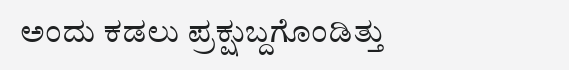ಅಂದು ಕಡಲು ಪ್ರಕ್ಷುಬ್ದಗೊಂಡಿತ್ತು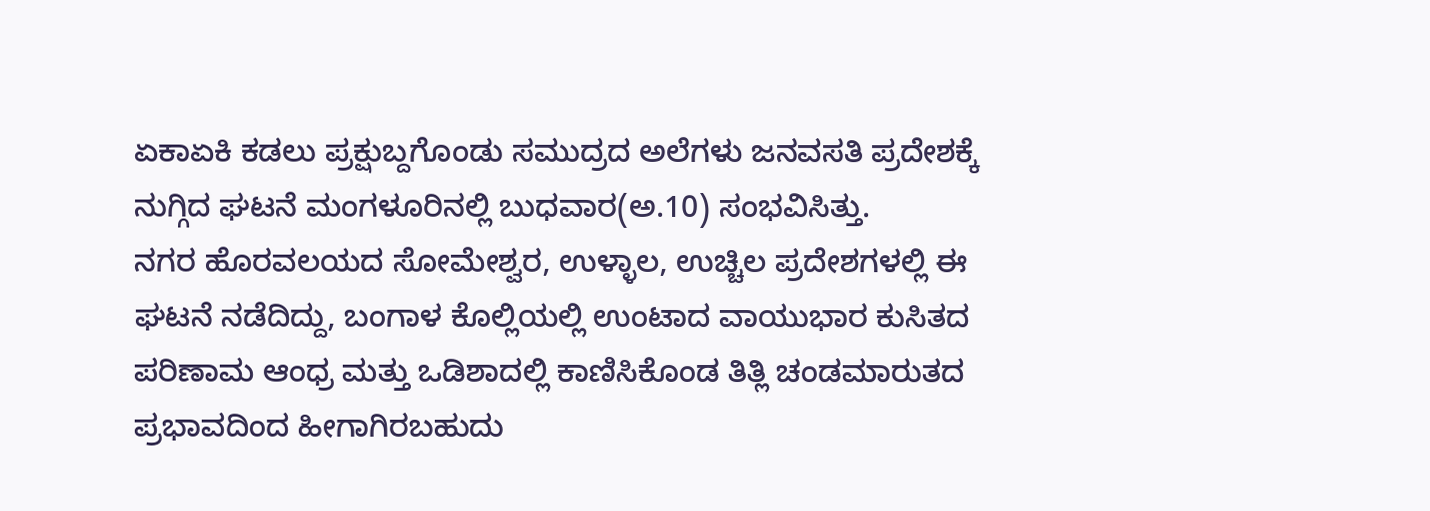ಏಕಾಏಕಿ ಕಡಲು ಪ್ರಕ್ಷುಬ್ದಗೊಂಡು ಸಮುದ್ರದ ಅಲೆಗಳು ಜನವಸತಿ ಪ್ರದೇಶಕ್ಕೆ ನುಗ್ಗಿದ ಘಟನೆ ಮಂಗಳೂರಿನಲ್ಲಿ ಬುಧವಾರ(ಅ.10) ಸಂಭವಿಸಿತ್ತು.
ನಗರ ಹೊರವಲಯದ ಸೋಮೇಶ್ವರ, ಉಳ್ಳಾಲ, ಉಚ್ಚಿಲ ಪ್ರದೇಶಗಳಲ್ಲಿ ಈ ಘಟನೆ ನಡೆದಿದ್ದು, ಬಂಗಾಳ ಕೊಲ್ಲಿಯಲ್ಲಿ ಉಂಟಾದ ವಾಯುಭಾರ ಕುಸಿತದ ಪರಿಣಾಮ ಆಂಧ್ರ ಮತ್ತು ಒಡಿಶಾದಲ್ಲಿ ಕಾಣಿಸಿಕೊಂಡ ತಿತ್ಲಿ ಚಂಡಮಾರುತದ ಪ್ರಭಾವದಿಂದ ಹೀಗಾಗಿರಬಹುದು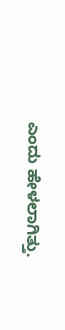ಎಂದು ಹೇಳಲಾಗಿತ್ತು.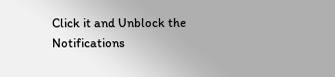Click it and Unblock the Notifications